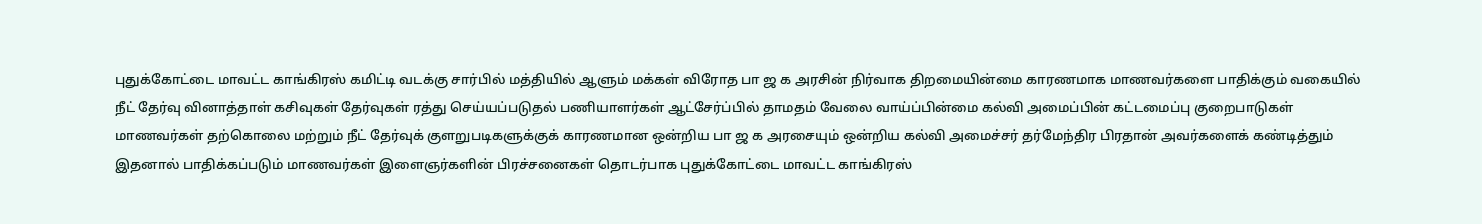புதுக்கோட்டை மாவட்ட காங்கிரஸ் கமிட்டி வடக்கு சார்பில் மத்தியில் ஆளும் மக்கள் விரோத பா ஜ க அரசின் நிர்வாக திறமையின்மை காரணமாக மாணவர்களை பாதிக்கும் வகையில் நீட் தேர்வு வினாத்தாள் கசிவுகள் தேர்வுகள் ரத்து செய்யப்படுதல் பணியாளர்கள் ஆட்சேர்ப்பில் தாமதம் வேலை வாய்ப்பின்மை கல்வி அமைப்பின் கட்டமைப்பு குறைபாடுகள் மாணவர்கள் தற்கொலை மற்றும் நீட் தேர்வுக் குளறுபடிகளுக்குக் காரணமான ஒன்றிய பா ஜ க அரசையும் ஒன்றிய கல்வி அமைச்சர் தர்மேந்திர பிரதான் அவர்களைக் கண்டித்தும் இதனால் பாதிக்கப்படும் மாணவர்கள் இளைஞர்களின் பிரச்சனைகள் தொடர்பாக புதுக்கோட்டை மாவட்ட காங்கிரஸ்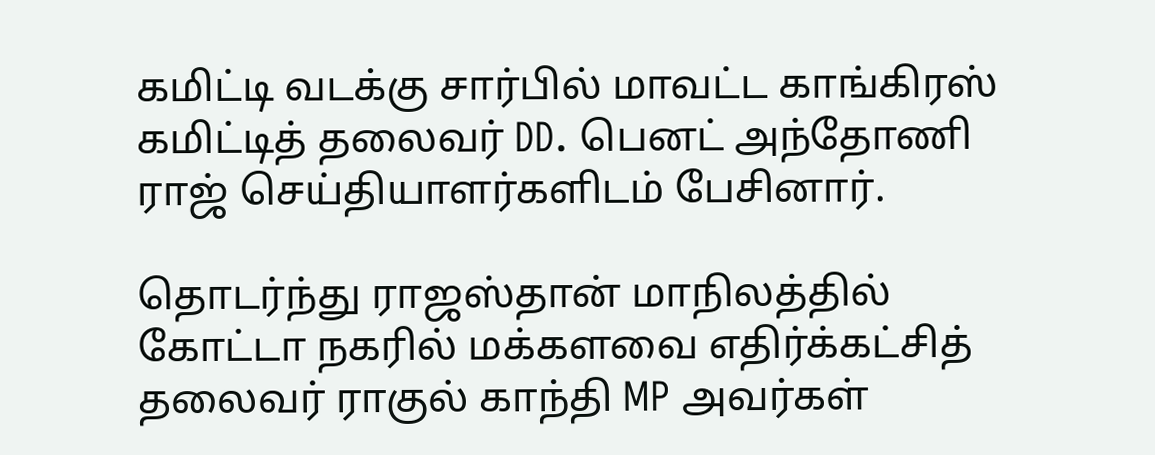கமிட்டி வடக்கு சார்பில் மாவட்ட காங்கிரஸ் கமிட்டித் தலைவர் DD. பெனட் அந்தோணி ராஜ் செய்தியாளர்களிடம் பேசினார்.

தொடர்ந்து ராஜஸ்தான் மாநிலத்தில் கோட்டா நகரில் மக்களவை எதிர்க்கட்சித் தலைவர் ராகுல் காந்தி MP அவர்கள்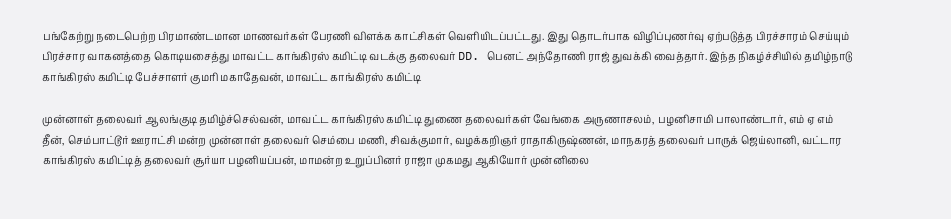பங்கேற்று நடைபெற்ற பிரமாண்டமான மாணவர்கள் பேரணி விளக்க காட்சிகள் வெளியிடப்பட்டது. இது தொடர்பாக விழிப்புணர்வு ஏற்படுத்த பிரச்சாரம் செய்யும் பிரச்சார வாகனத்தை கொடியசைத்து மாவட்ட காங்கிரஸ் கமிட்டி வடக்கு தலைவர் DD. பெனட் அந்தோணி ராஜ் துவக்கி வைத்தார். இந்த நிகழ்ச்சியில் தமிழ்நாடு காங்கிரஸ் கமிட்டி பேச்சாளர் குமரி மகாதேவன், மாவட்ட காங்கிரஸ் கமிட்டி

முன்னாள் தலைவர் ஆலங்குடி தமிழ்ச்செல்வன், மாவட்ட காங்கிரஸ் கமிட்டி துணை தலைவர்கள் வேங்கை அருணாசலம், பழனிசாமி பாலாண்டார், எம் ஏ எம் தீன், செம்பாட்டூர் ஊராட்சி மன்ற முன்னாள் தலைவர் செம்பை மணி, சிவக்குமார், வழக்கறிஞர் ராதாகிருஷ்ணன், மாநகரத் தலைவர் பாருக் ஜெய்லானி, வட்டார காங்கிரஸ் கமிட்டித் தலைவர் சூர்யா பழனியப்பன், மாமன்ற உறுப்பினர் ராஜா முகமது ஆகியோர் முன்னிலை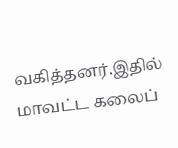வகித்தனர்.இதில் மாவட்ட கலைப்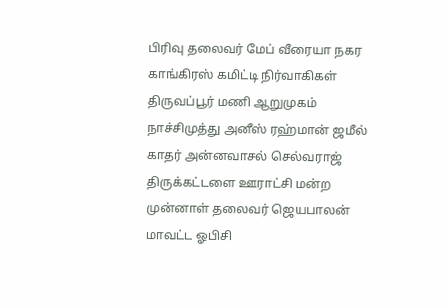பிரிவு தலைவர் மேப் வீரையா நகர காங்கிரஸ் கமிட்டி நிர்வாகிகள் திருவப்பூர் மணி ஆறுமுகம் நாச்சிமுத்து அனீஸ் ரஹ்மான் ஜமீல் காதர் அன்னவாசல் செல்வராஜ் திருக்கட்டளை ஊராட்சி மன்ற முன்னாள் தலைவர் ஜெயபாலன் மாவட்ட ஓபிசி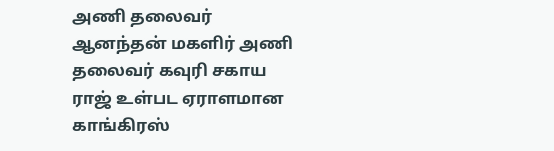அணி தலைவர் ஆனந்தன் மகளிர் அணி தலைவர் கவுரி சகாய ராஜ் உள்பட ஏராளமான காங்கிரஸ்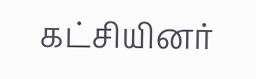கட்சியினர்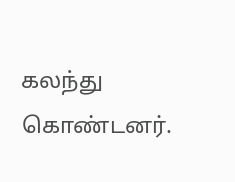கலந்து கொண்டனர்.